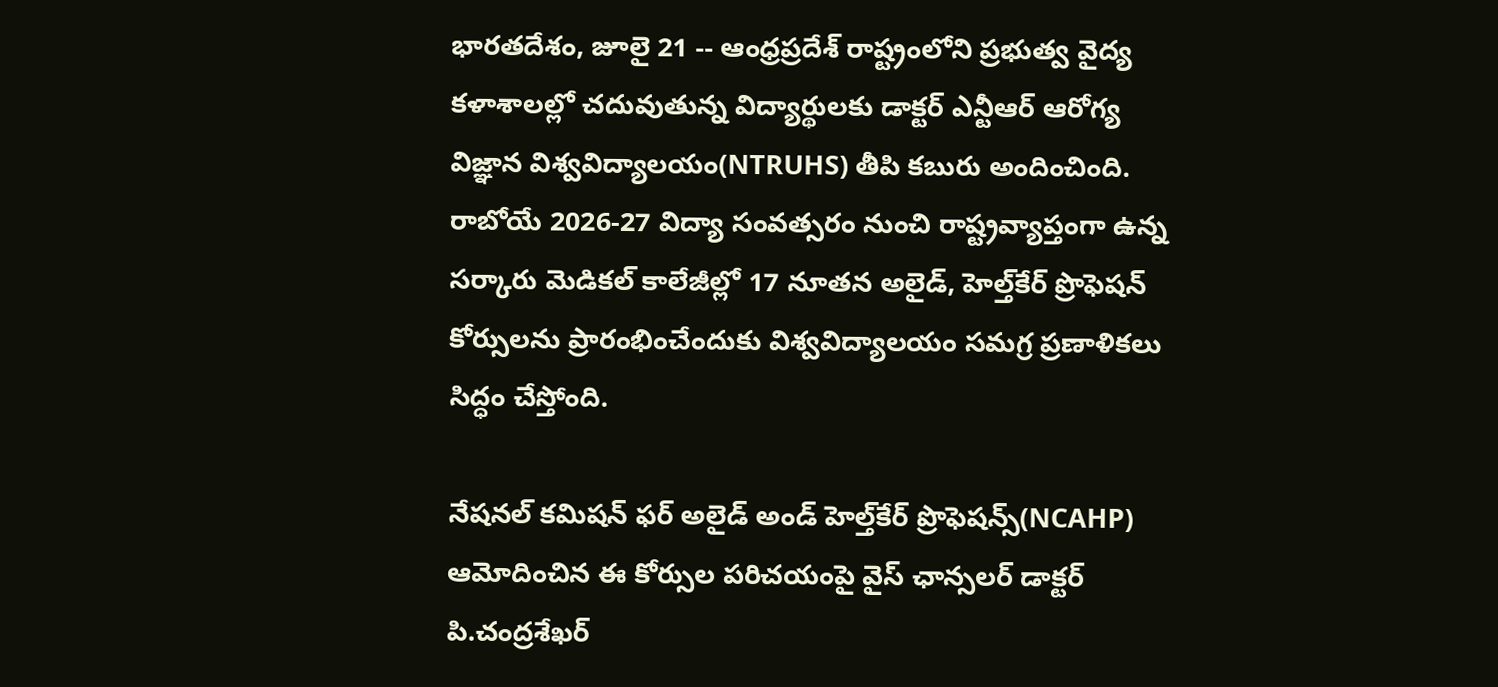భారతదేశం, జూలై 21 -- ఆంధ్రప్రదేశ్ రాష్ట్రంలోని ప్రభుత్వ వైద్య కళాశాలల్లో చదువుతున్న విద్యార్థులకు డాక్టర్ ఎన్టీఆర్ ఆరోగ్య విజ్ఞాన విశ్వవిద్యాలయం(NTRUHS) తీపి కబురు అందించింది. రాబోయే 2026-27 విద్యా సంవత్సరం నుంచి రాష్ట్రవ్యాప్తంగా ఉన్న సర్కారు మెడికల్ కాలేజీల్లో 17 నూతన అలైడ్, హెల్త్‌కేర్ ప్రొఫెషన్ కోర్సులను ప్రారంభించేందుకు విశ్వవిద్యాలయం సమగ్ర ప్రణాళికలు సిద్ధం చేస్తోంది.

నేషనల్ కమిషన్ ఫర్ అలైడ్ అండ్ హెల్త్‌కేర్ ప్రొఫెషన్స్(NCAHP) ఆమోదించిన ఈ కోర్సుల పరిచయంపై వైస్ ఛాన్సలర్ డాక్టర్ పి.చంద్రశేఖర్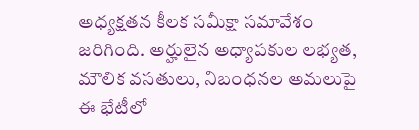అధ్యక్షతన కీలక సమీక్షా సమావేశం జరిగింది. అర్హులైన అధ్యాపకుల లభ్యత, మౌలిక వసతులు, నిబంధనల అమలుపై ఈ భేటీలో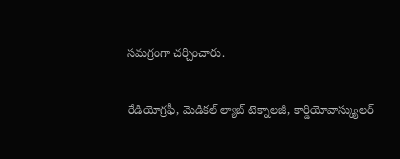సమగ్రంగా చర్చించారు.

రేడియోగ్రఫీ, మెడికల్ ల్యాబ్ టెక్నాలజీ, కార్డియోవాస్క్యులర్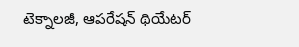టెక్నాలజీ, ఆపరేషన్ థియేటర్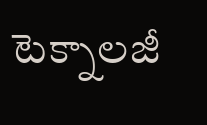టెక్నాలజీ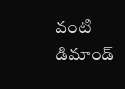వంటి డిమాండ్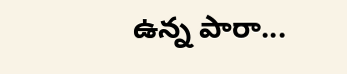ఉన్న పారా...